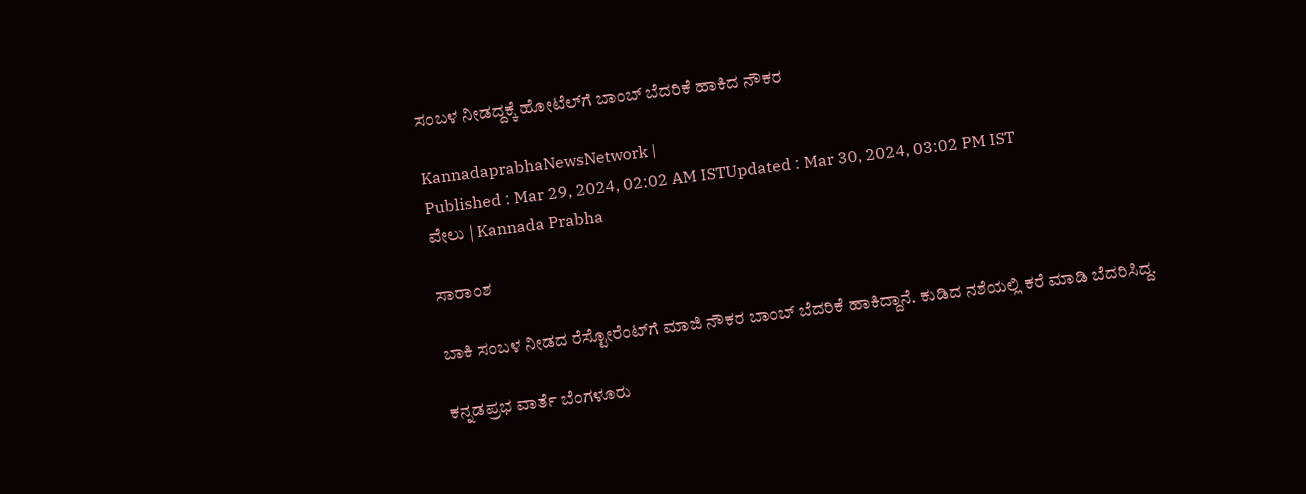ಸಂಬಳ ನೀಡದ್ದಕ್ಕೆ ಹೋಟೆಲ್‌ಗೆ ಬಾಂಬ್‌ ಬೆದರಿಕೆ ಹಾಕಿದ ನೌಕರ

KannadaprabhaNewsNetwork |
Published : Mar 29, 2024, 02:02 AM ISTUpdated : Mar 30, 2024, 03:02 PM IST
ವೇಲು | Kannada Prabha

ಸಾರಾಂಶ

ಬಾಕಿ ಸಂಬಳ ನೀಡದ ರೆಸ್ಟೋರೆಂಟ್‌ಗೆ ಮಾಜಿ ನೌಕರ ಬಾಂಬ್‌ ಬೆದರಿಕೆ ಹಾಕಿದ್ದಾನೆ. ಕುಡಿದ ನಶೆಯಲ್ಲಿ ಕರೆ ಮಾಡಿ ಬೆದರಿಸಿದ್ದ.

ಕನ್ನಡಪ್ರಭ ವಾರ್ತೆ ಬೆಂಗಳೂರು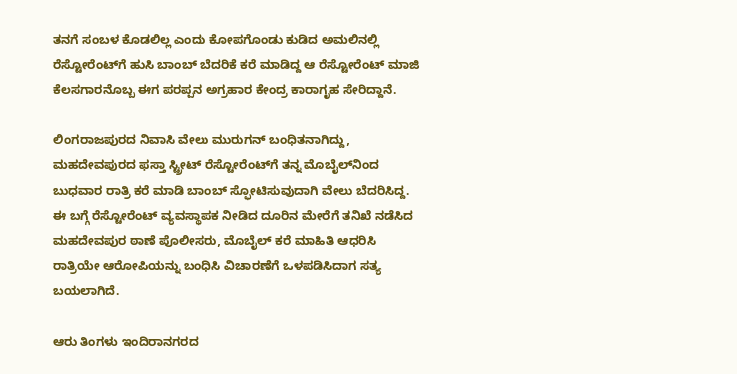ತನಗೆ ಸಂಬಳ ಕೊಡಲಿಲ್ಲ ಎಂದು ಕೋಪಗೊಂಡು ಕುಡಿದ ಅಮಲಿನಲ್ಲಿ ರೆಸ್ಟೋರೆಂಟ್‌ಗೆ ಹುಸಿ ಬಾಂಬ್ ಬೆದರಿಕೆ ಕರೆ ಮಾಡಿದ್ದ ಆ ರೆಸ್ಟೋರೆಂಟ್ ಮಾಜಿ ಕೆಲಸಗಾರನೊಬ್ಬ ಈಗ ಪರಪ್ಪನ ಅಗ್ರಹಾರ ಕೇಂದ್ರ ಕಾರಾಗೃಹ ಸೇರಿದ್ದಾನೆ.

ಲಿಂಗರಾಜಪುರದ ನಿವಾಸಿ ವೇಲು ಮುರುಗನ್ ಬಂಧಿತನಾಗಿದ್ದು, ಮಹದೇವಪುರದ ಫಸ್ತಾ ಸ್ಟ್ರೀಟ್‌ ರೆಸ್ಟೋರೆಂಟ್‌ಗೆ ತನ್ನ ಮೊಬೈಲ್‌ನಿಂದ ಬುಧವಾರ ರಾತ್ರಿ ಕರೆ ಮಾಡಿ ಬಾಂಬ್ ಸ್ಫೋಟಿಸುವುದಾಗಿ ವೇಲು ಬೆದರಿಸಿದ್ದ. ಈ ಬಗ್ಗೆ ರೆಸ್ಟೋರೆಂಟ್ ವ್ಯವಸ್ಥಾಪಕ ನೀಡಿದ ದೂರಿನ ಮೇರೆಗೆ ತನಿಖೆ ನಡೆಸಿದ ಮಹದೇವಪುರ ಠಾಣೆ ಪೊಲೀಸರು, ಮೊಬೈಲ್ ಕರೆ ಮಾಹಿತಿ ಆಧರಿಸಿ ರಾತ್ರಿಯೇ ಆರೋಪಿಯನ್ನು ಬಂಧಿಸಿ ವಿಚಾರಣೆಗೆ ಒಳಪಡಿಸಿದಾಗ ಸತ್ಯ ಬಯಲಾಗಿದೆ.

ಆರು ತಿಂಗಳು ಇಂದಿರಾನಗರದ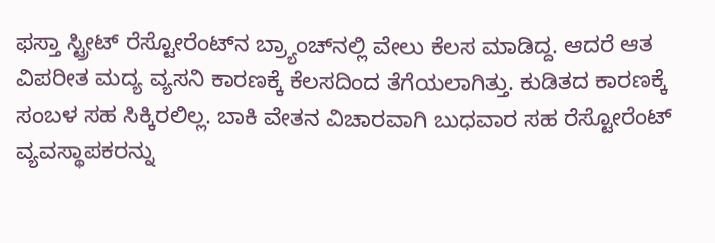ಫಸ್ತಾ ಸ್ಟ್ರೀಟ್‌ ರೆಸ್ಟೋರೆಂಟ್‌ನ ಬ್ರ್ಯಾಂಚ್‌ನಲ್ಲಿ ವೇಲು ಕೆಲಸ ಮಾಡಿದ್ದ. ಆದರೆ ಆತ ವಿಪರೀತ ಮದ್ಯ ವ್ಯಸನಿ ಕಾರಣಕ್ಕೆ ಕೆಲಸದಿಂದ ತೆಗೆಯಲಾಗಿತ್ತು. ಕುಡಿತದ ಕಾರಣಕ್ಕೆ ಸಂಬಳ ಸಹ ಸಿಕ್ಕಿರಲಿಲ್ಲ. ಬಾಕಿ ವೇತನ ವಿಚಾರವಾಗಿ ಬುಧವಾರ ಸಹ ರೆಸ್ಟೋರೆಂಟ್ ವ್ಯವಸ್ಥಾಪಕರನ್ನು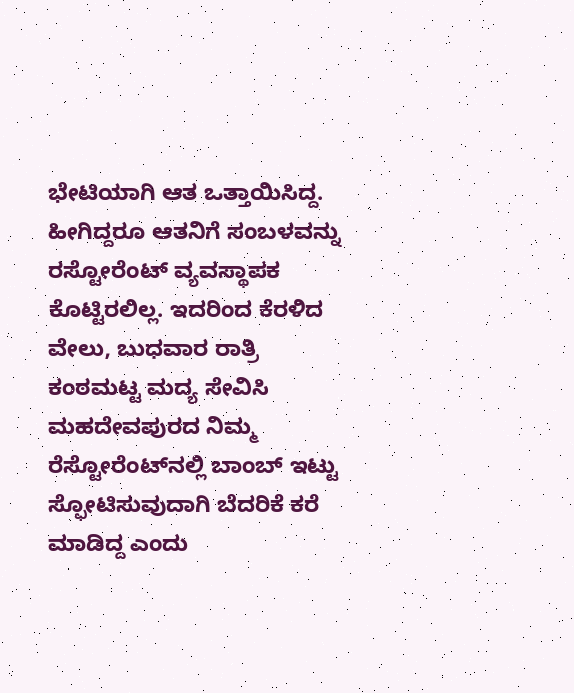ಭೇಟಿಯಾಗಿ ಆತ ಒತ್ತಾಯಿಸಿದ್ದ. ಹೀಗಿದ್ದರೂ ಆತನಿಗೆ ಸಂಬಳವನ್ನು ರಸ್ಟೋರೆಂಟ್‌ ವ್ಯವಸ್ಥಾಪಕ ಕೊಟ್ಟಿರಲಿಲ್ಲ. ಇದರಿಂದ ಕೆರಳಿದ ವೇಲು, ಬುಧವಾರ ರಾತ್ರಿ ಕಂಠಮಟ್ಟ ಮದ್ಯ ಸೇವಿಸಿ ಮಹದೇವಪುರದ ನಿಮ್ಮ ರೆಸ್ಟೋರೆಂಟ್‌ನಲ್ಲಿ ಬಾಂಬ್ ಇಟ್ಟು ಸ್ಫೋಟಿಸುವುದಾಗಿ ಬೆದರಿಕೆ ಕರೆ ಮಾಡಿದ್ದ ಎಂದು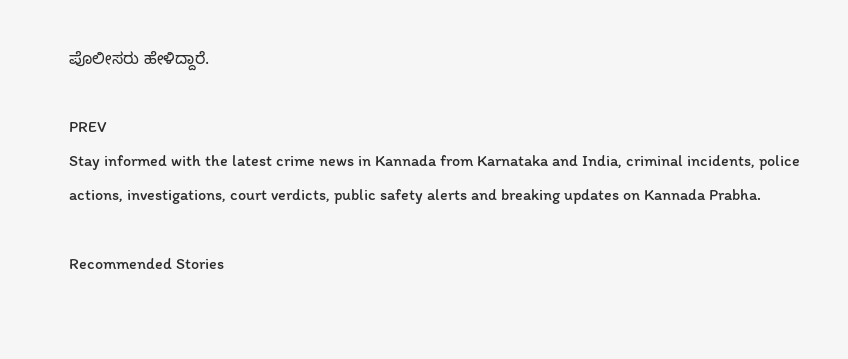ಪೊಲೀಸರು ಹೇಳಿದ್ದಾರೆ.

PREV
Stay informed with the latest crime news in Kannada from Karnataka and India, criminal incidents, police actions, investigations, court verdicts, public safety alerts and breaking updates on Kannada Prabha.

Recommended Stories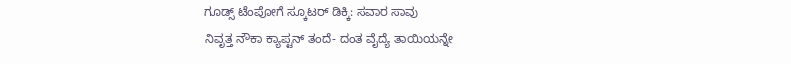ಗೂಡ್ಸ್‌ ಟೆಂಪೋಗೆ ಸ್ಕೂಟರ್‌ ಡಿಕ್ಕಿ: ಸವಾರ ಸಾವು
ನಿವೃತ್ತ ನೌಕಾ ಕ್ಯಾಪ್ಟನ್ ತಂದೆ- ದಂತ ವೈದ್ಯೆ ತಾಯಿಯನ್ನೇ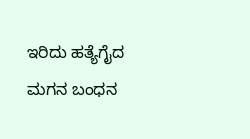ಇರಿದು ಹತ್ಯೆಗೈದ ಮಗನ ಬಂಧನ